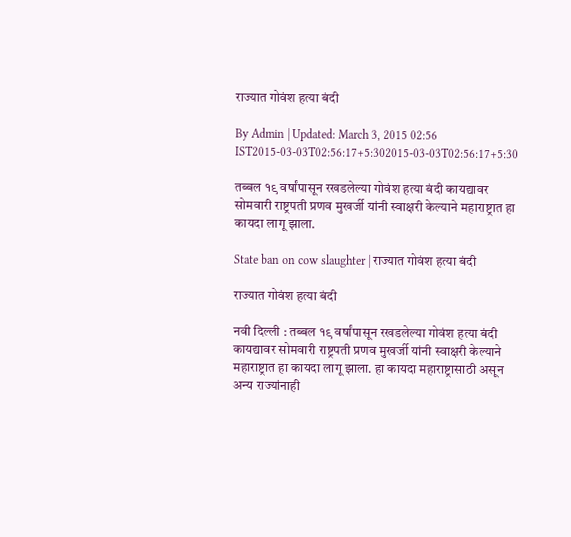राज्यात गोवंश हत्या बंदी

By Admin | Updated: March 3, 2015 02:56 IST2015-03-03T02:56:17+5:302015-03-03T02:56:17+5:30

तब्बल १९ वर्षांपासून रखडलेल्या गोवंश हत्या बंदी कायद्यावर सोमवारी राष्ट्रपती प्रणव मुखर्जी यांनी स्वाक्षरी केल्याने महाराष्ट्रात हा कायदा लागू झाला.

State ban on cow slaughter | राज्यात गोवंश हत्या बंदी

राज्यात गोवंश हत्या बंदी

नवी दिल्ली : तब्बल १९ वर्षांपासून रखडलेल्या गोवंश हत्या बंदी कायद्यावर सोमवारी राष्ट्रपती प्रणव मुखर्जी यांनी स्वाक्षरी केल्याने महाराष्ट्रात हा कायदा लागू झाला. हा कायदा महाराष्ट्रासाठी असून अन्य राज्यांनाही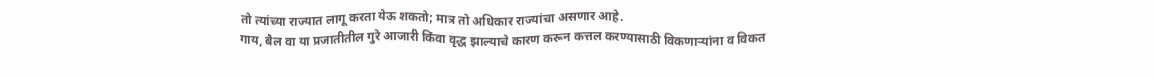तो त्यांच्या राज्यात लागू करता येऊ शकतो; मात्र तो अधिकार राज्यांचा असणार आहे.
गाय, बैल वा या प्रजातीतील गुरे आजारी किंवा वृद्ध झाल्याचे कारण करून कत्तल करण्यासाठी विकणाऱ्यांना व विकत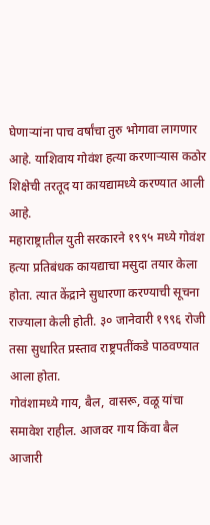घेणाऱ्यांना पाच वर्षांचा तुरु भोगावा लागणार आहे. याशिवाय गोवंश हत्या करणाऱ्यास कठोर शिक्षेची तरतूद या कायद्यामध्ये करण्यात आली आहे.
महाराष्ट्रातील युती सरकारने १९९५ मध्ये गोवंश हत्या प्रतिबंधक कायद्याचा मसुदा तयार केला होता. त्यात केंद्राने सुधारणा करण्याची सूचना राज्याला केली होती. ३० जानेवारी १९९६ रोजी तसा सुधारित प्रस्ताव राष्ट्रपतींकडे पाठवण्यात आला होता.
गोवंशामध्ये गाय, बैल, वासरू, वळू यांचा समावेश राहील. आजवर गाय किंवा बैल आजारी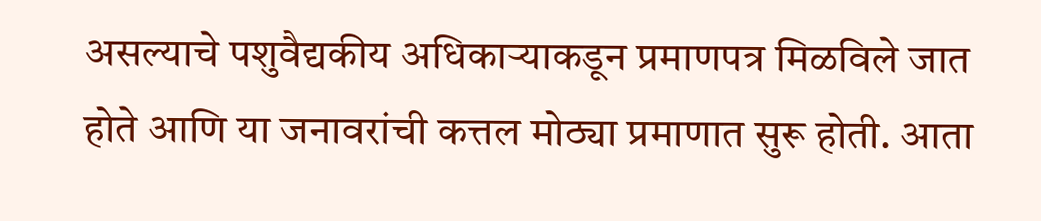असल्याचे पशुवैद्यकीय अधिकाऱ्याकडून प्रमाणपत्र मिळविले जात होते आणि या जनावरांची कत्तल मोठ्या प्रमाणात सुरू होती. आता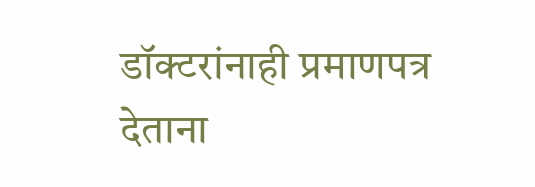डॉक्टरांनाही प्रमाणपत्र देताना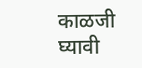काळजी घ्यावी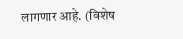लागणार आहे. (विशेष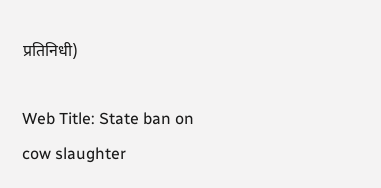प्रतिनिधी)

Web Title: State ban on cow slaughter